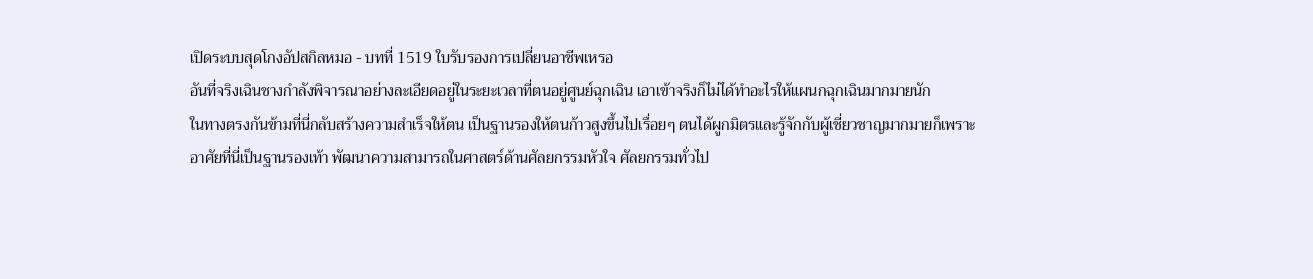เปิดระบบสุดโกงอัปสกิลหมอ - บทที่ 1519 ใบรับรองการเปลี่ยนอาชีพเหรอ
อันที่จริงเฉินชางกำลังพิจารณาอย่างละเอียดอยู่ในระยะเวลาที่ตนอยู่ศูนย์ฉุกเฉิน เอาเข้าจริงก็ไม่ได้ทำอะไรให้แผนกฉุกเฉินมากมายนัก
ในทางตรงกันข้ามที่นี่กลับสร้างความสำเร็จให้ตน เป็นฐานรองให้ตนก้าวสูงขึ้นไปเรื่อยๆ ตนได้ผูกมิตรและรู้จักกับผู้เชี่ยวชาญมากมายก็เพราะอาศัยที่นี่เป็นฐานรองเท้า พัฒนาความสามารถในศาสตร์ด้านศัลยกรรมหัวใจ ศัลยกรรมทั่วไป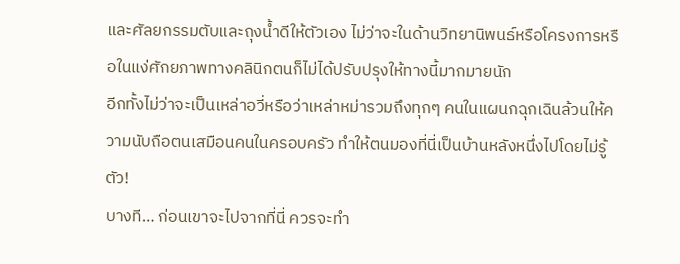และศัลยกรรมตับและถุงน้ำดีให้ตัวเอง ไม่ว่าจะในด้านวิทยานิพนธ์หรือโครงการหรือในแง่ศักยภาพทางคลินิกตนก็ไม่ได้ปรับปรุงให้ทางนี้มากมายนัก
อีกทั้งไม่ว่าจะเป็นเหล่าอวี่หรือว่าเหล่าหม่ารวมถึงทุกๆ คนในแผนกฉุกเฉินล้วนให้ความนับถือตนเสมือนคนในครอบครัว ทำให้ตนมองที่นี่เป็นบ้านหลังหนึ่งไปโดยไม่รู้ตัว!
บางที… ก่อนเขาจะไปจากที่นี่ ควรจะทำ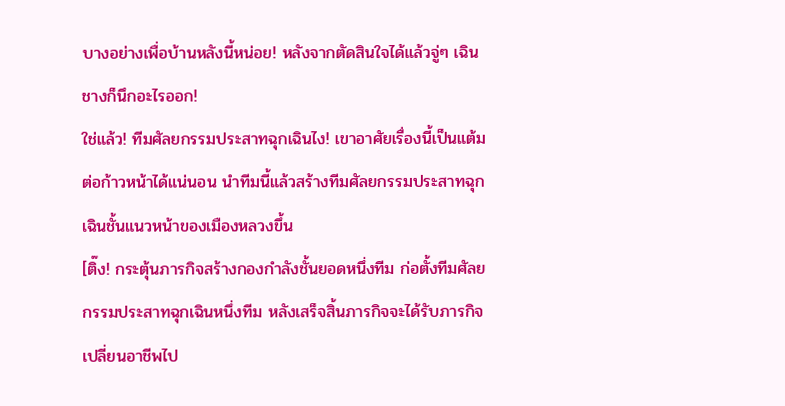บางอย่างเพื่อบ้านหลังนี้หน่อย! หลังจากตัดสินใจได้แล้วจู่ๆ เฉินชางก็นึกอะไรออก!
ใช่แล้ว! ทีมศัลยกรรมประสาทฉุกเฉินไง! เขาอาศัยเรื่องนี้เป็นแต้มต่อก้าวหน้าได้แน่นอน นำทีมนี้แล้วสร้างทีมศัลยกรรมประสาทฉุกเฉินชั้นแนวหน้าของเมืองหลวงขึ้น
[ติ๊ง! กระตุ้นภารกิจสร้างกองกำลังชั้นยอดหนึ่งทีม ก่อตั้งทีมศัลยกรรมประสาทฉุกเฉินหนึ่งทีม หลังเสร็จสิ้นภารกิจจะได้รับภารกิจเปลี่ยนอาชีพไป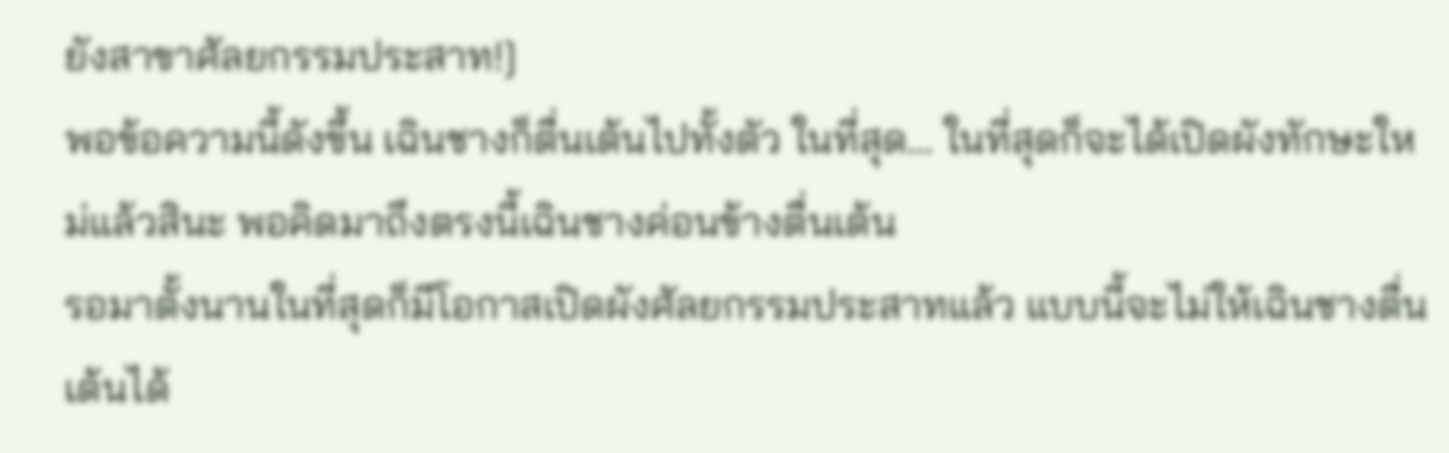ยังสาขาศัลยกรรมประสาท!]
พอข้อความนี้ดังขึ้น เฉินชางก็ตื่นเต้นไปทั้งตัว ในที่สุด… ในที่สุดก็จะได้เปิดผังทักษะใหม่แล้วสินะ พอคิดมาถึงตรงนี้เฉินชางค่อนข้างตื่นเต้น
รอมาตั้งนานในที่สุดก็มีโอกาสเปิดผังศัลยกรรมประสาทแล้ว แบบนี้จะไม่ให้เฉินชางตื่นเต้นได้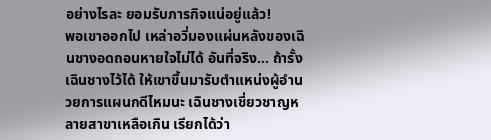อย่างไรละ ยอมรับภารกิจแน่อยู่แล้ว!
พอเขาออกไป เหล่าอวี่มองแผ่นหลังของเฉินชางอดถอนหายใจไม่ได้ อันที่จริง… ถ้ารั้งเฉินชางไว้ได้ ให้เขาขึ้นมารับตำแหน่งผู้อำนวยการแผนกดีไหมนะ เฉินชางเชี่ยวชาญหลายสาขาเหลือเกิน เรียกได้ว่า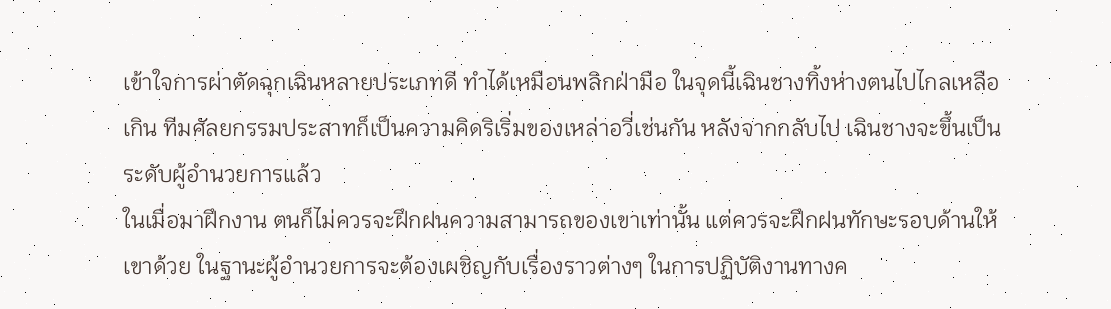เข้าใจการผ่าตัดฉุกเฉินหลายประเภทดี ทำได้เหมือนพลิกฝ่ามือ ในจุดนี้เฉินชางทิ้งห่างตนไปไกลเหลือเกิน ทีมศัลยกรรมประสาทก็เป็นความคิดริเริ่มของเหล่าอวี่เช่นกัน หลังจากกลับไป เฉินชางจะขึ้นเป็นระดับผู้อำนวยการแล้ว
ในเมื่อมาฝึกงาน ตนก็ไม่ควรจะฝึกฝนความสามารถของเขาเท่านั้น แต่ควรจะฝึกฝนทักษะรอบด้านให้เขาด้วย ในฐานะผู้อำนวยการจะต้องเผชิญกับเรื่องราวต่างๆ ในการปฏิบัติงานทางค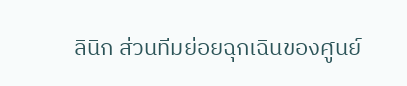ลินิก ส่วนทีมย่อยฉุกเฉินของศูนย์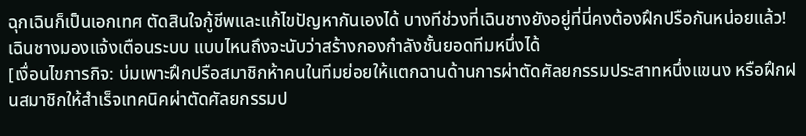ฉุกเฉินก็เป็นเอกเทศ ตัดสินใจกู้ชีพและแก้ไขปัญหากันเองได้ บางทีช่วงที่เฉินชางยังอยู่ที่นี่คงต้องฝึกปรือกันหน่อยแล้ว!
เฉินชางมองแจ้งเตือนระบบ แบบไหนถึงจะนับว่าสร้างกองกำลังชั้นยอดทีมหนึ่งได้
[เงื่อนไขภารกิจ: บ่มเพาะฝึกปรือสมาชิกห้าคนในทีมย่อยให้แตกฉานด้านการผ่าตัดศัลยกรรมประสาทหนึ่งแขนง หรือฝึกฝนสมาชิกให้สำเร็จเทคนิคผ่าตัดศัลยกรรมป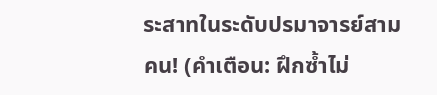ระสาทในระดับปรมาจารย์สามคน! (คำเตือน: ฝึกซ้ำไม่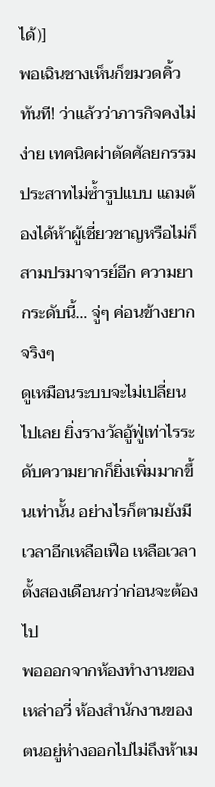ได้)]
พอเฉินชางเห็นก็ขมวดคิ้วทันที! ว่าแล้วว่าภารกิจคงไม่ง่าย เทคนิคผ่าตัดศัลยกรรมประสาทไม่ซ้ำรูปแบบ แถมต้องได้ห้าผู้เชี่ยวชาญหรือไม่ก็สามปรมาจารย์อีก ความยากระดับนี้… จู่ๆ ค่อนข้างยากจริงๆ
ดูเหมือนระบบจะไม่เปลี่ยนไปเลย ยิ่งรางวัลอู้ฟู่เท่าไรระดับความยากก็ยิ่งเพิ่มมากขึ้นเท่านั้น อย่างไรก็ตามยังมีเวลาอีกเหลือเฟือ เหลือเวลาตั้งสองเดือนกว่าก่อนจะต้องไป
พอออกจากห้องทำงานของเหล่าอวี่ ห้องสำนักงานของตนอยู่ห่างออกไปไม่ถึงห้าเม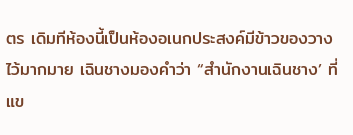ตร เดิมทีห้องนี้เป็นห้องอเนกประสงค์มีข้าวของวางไว้มากมาย เฉินชางมองคำว่า “สำนักงานเฉินชาง’ ที่แข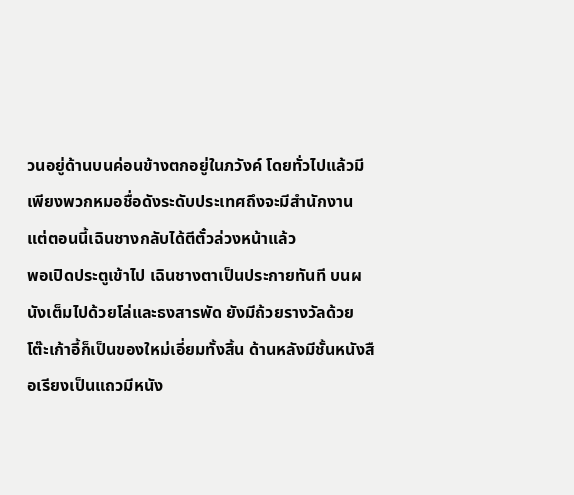วนอยู่ด้านบนค่อนข้างตกอยู่ในภวังค์ โดยทั่วไปแล้วมีเพียงพวกหมอชื่อดังระดับประเทศถึงจะมีสำนักงาน แต่ตอนนี้เฉินชางกลับได้ตีตั๋วล่วงหน้าแล้ว
พอเปิดประตูเข้าไป เฉินชางตาเป็นประกายทันที บนผนังเต็มไปด้วยโล่และธงสารพัด ยังมีถ้วยรางวัลด้วย โต๊ะเก้าอี้ก็เป็นของใหม่เอี่ยมทั้งสิ้น ด้านหลังมีชั้นหนังสือเรียงเป็นแถวมีหนัง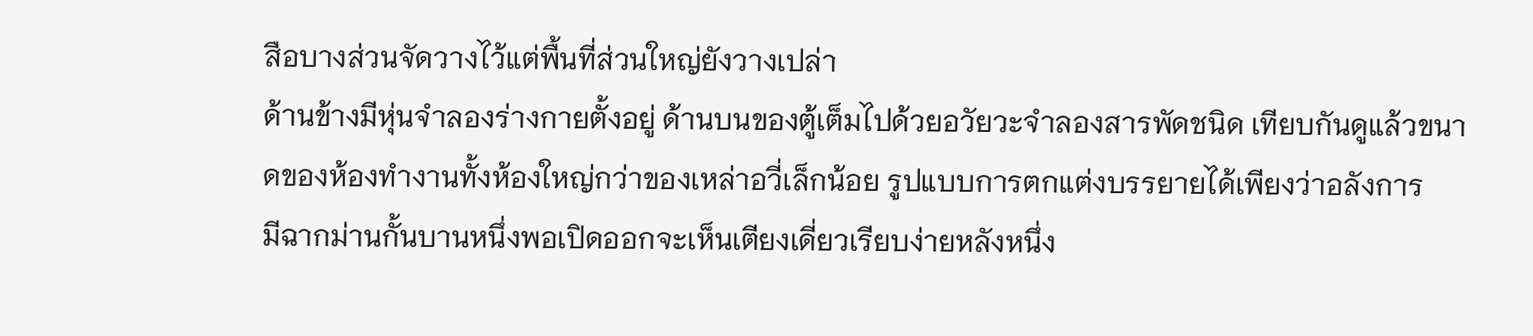สือบางส่วนจัดวางไว้แต่พื้นที่ส่วนใหญ่ยังวางเปล่า
ด้านข้างมีหุ่นจำลองร่างกายตั้งอยู่ ด้านบนของตู้เต็มไปด้วยอวัยวะจำลองสารพัดชนิด เทียบกันดูแล้วขนาดของห้องทำงานทั้งห้องใหญ่กว่าของเหล่าอวี่เล็กน้อย รูปแบบการตกแต่งบรรยายได้เพียงว่าอลังการ
มีฉากม่านกั้นบานหนึ่งพอเปิดออกจะเห็นเตียงเดี่ยวเรียบง่ายหลังหนึ่ง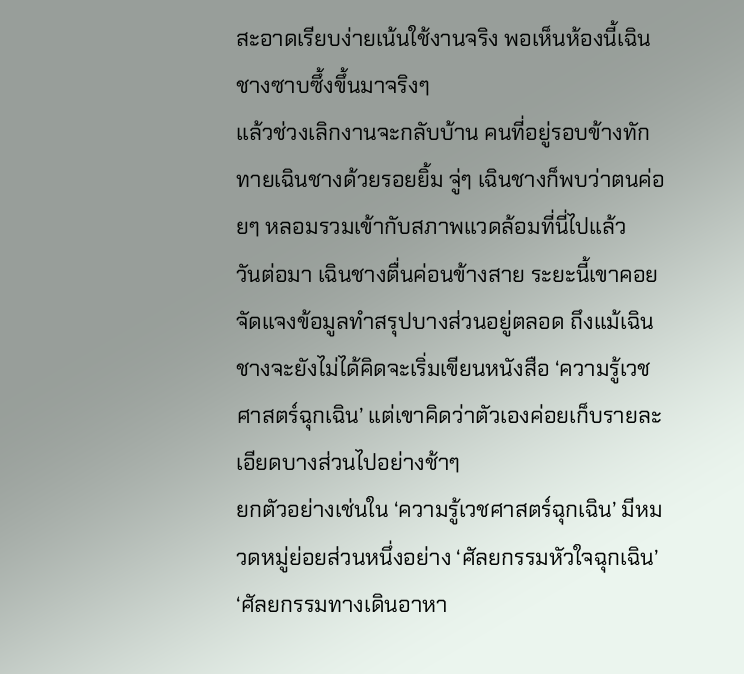สะอาดเรียบง่ายเน้นใช้งานจริง พอเห็นห้องนี้เฉินชางซาบซึ้งขึ้นมาจริงๆ
แล้วช่วงเลิกงานจะกลับบ้าน คนที่อยู่รอบข้างทักทายเฉินชางด้วยรอยยิ้ม จู่ๆ เฉินชางก็พบว่าตนค่อยๆ หลอมรวมเข้ากับสภาพแวดล้อมที่นี่ไปแล้ว
วันต่อมา เฉินชางตื่นค่อนข้างสาย ระยะนี้เขาคอยจัดแจงข้อมูลทำสรุปบางส่วนอยู่ตลอด ถึงแม้เฉินชางจะยังไม่ได้คิดจะเริ่มเขียนหนังสือ ‘ความรู้เวชศาสตร์ฉุกเฉิน’ แต่เขาคิดว่าตัวเองค่อยเก็บรายละเอียดบางส่วนไปอย่างช้าๆ
ยกตัวอย่างเช่นใน ‘ความรู้เวชศาสตร์ฉุกเฉิน’ มีหมวดหมู่ย่อยส่วนหนึ่งอย่าง ‘ศัลยกรรมหัวใจฉุกเฉิน’ ‘ศัลยกรรมทางเดินอาหา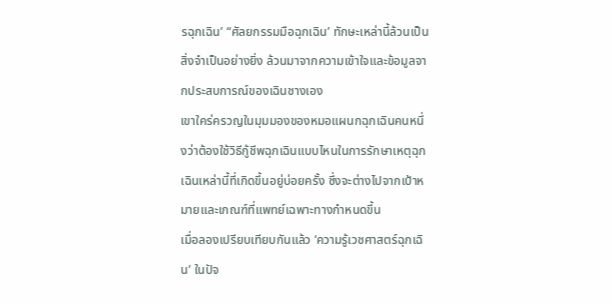รฉุกเฉิน’ “ศัลยกรรมมือฉุกเฉิน’ ทักษะเหล่านี้ล้วนเป็นสิ่งจำเป็นอย่างยิ่ง ล้วนมาจากความเข้าใจและข้อมูลจากประสบการณ์ของเฉินชางเอง
เขาใคร่ครวญในมุมมองของหมอแผนกฉุกเฉินคนหนึ่งว่าต้องใช้วิธีกู้ชีพฉุกเฉินแบบไหนในการรักษาเหตุฉุกเฉินเหล่านี้ที่เกิดขึ้นอยู่บ่อยครั้ง ซึ่งจะต่างไปจากเป้าหมายและเกณฑ์ที่แพทย์เฉพาะทางกำหนดขึ้น
เมื่อลองเปรียบเทียบกันแล้ว ‘ความรู้เวชศาสตร์ฉุกเฉิน’ ในปัจ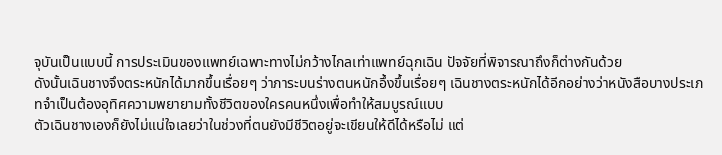จุบันเป็นแบบนี้ การประเมินของแพทย์เฉพาะทางไม่กว้างไกลเท่าแพทย์ฉุกเฉิน ปัจจัยที่พิจารณาถึงก็ต่างกันด้วย
ดังนั้นเฉินชางจึงตระหนักได้มากขึ้นเรื่อยๆ ว่าภาระบนร่างตนหนักอึ้งขึ้นเรื่อยๆ เฉินชางตระหนักได้อีกอย่างว่าหนังสือบางประเภทจำเป็นต้องอุทิศความพยายามทั้งชีวิตของใครคนหนึ่งเพื่อทำให้สมบูรณ์แบบ
ตัวเฉินชางเองก็ยังไม่แน่ใจเลยว่าในช่วงที่ตนยังมีชีวิตอยู่จะเขียนให้ดีได้หรือไม่ แต่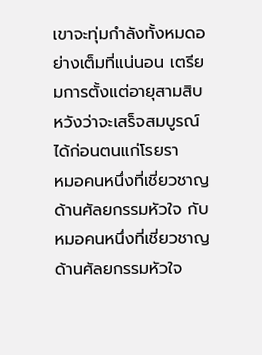เขาจะทุ่มกำลังทั้งหมดอย่างเต็มที่แน่นอน เตรียมการตั้งแต่อายุสามสิบ หวังว่าจะเสร็จสมบูรณ์ได้ก่อนตนแก่โรยรา
หมอคนหนึ่งที่เชี่ยวชาญด้านศัลยกรรมหัวใจ กับหมอคนหนึ่งที่เชี่ยวชาญด้านศัลยกรรมหัวใจ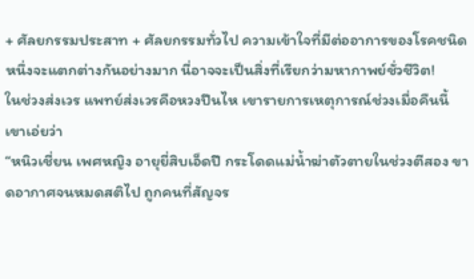+ ศัลยกรรมประสาท + ศัลยกรรมทั่วไป ความเข้าใจที่มีต่ออาการของโรคชนิดหนึ่งจะแตกต่างกันอย่างมาก นี่อาจจะเป็นสิ่งที่เรียกว่ามหากาพย์ชั่วชีวิต!
ในช่วงส่งเวร แพทย์ส่งเวรคือหวงปืนไห เขารายการเหตุการณ์ช่วงเมื่อคืนนี้ เขาเอ่ยว่า
“หนิวเชี่ยน เพศหญิง อายุยี่สิบเอ็ดปี กระโดดแม่น้ำฆ่าตัวตายในช่วงตีสอง ขาดอากาศจนหมดสติไป ถูกคนที่สัญจร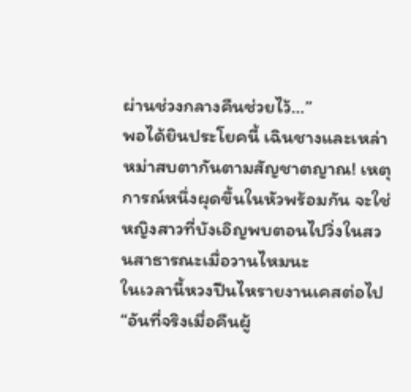ผ่านช่วงกลางคืนช่วยไว้…”
พอได้ยินประโยคนี้ เฉินชางและเหล่าหม่าสบตากันตามสัญชาตญาณ! เหตุการณ์หนึ่งผุดขึ้นในหัวพร้อมกัน จะใช่หญิงสาวที่บังเอิญพบตอนไปวิ่งในสวนสาธารณะเมื่อวานไหมนะ
ในเวลานี้หวงปืนไหรายงานเคสต่อไป
“อันที่จริงเมื่อคืนผู้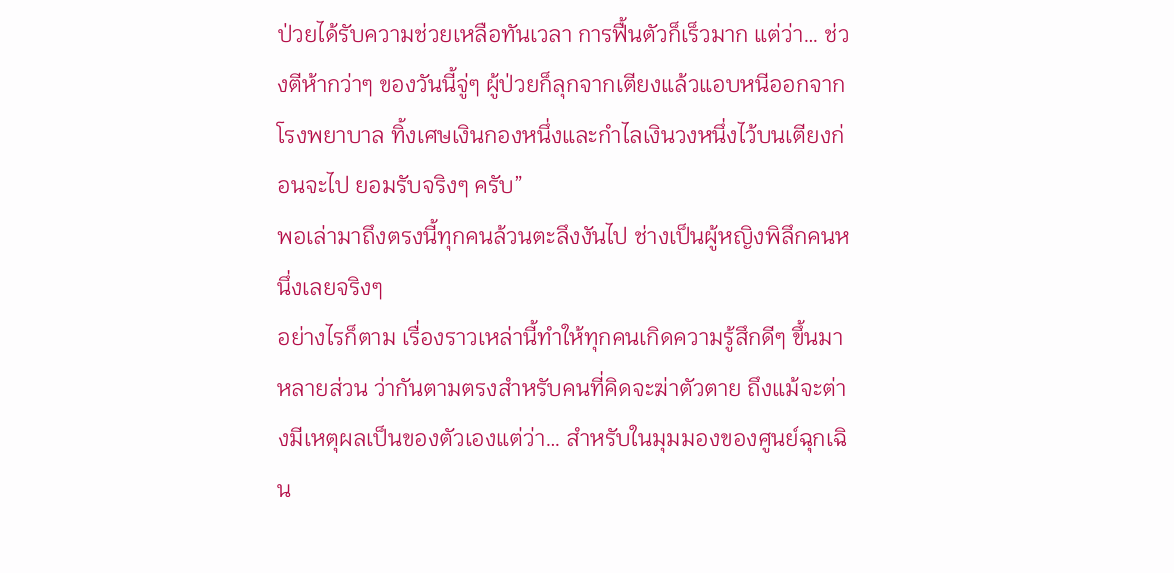ป่วยได้รับความช่วยเหลือทันเวลา การฟื้นตัวก็เร็วมาก แต่ว่า… ช่วงตีห้ากว่าๆ ของวันนี้จู่ๆ ผู้ป่วยก็ลุกจากเตียงแล้วแอบหนีออกจากโรงพยาบาล ทิ้งเศษเงินกองหนึ่งและกำไลเงินวงหนึ่งไว้บนเตียงก่อนจะไป ยอมรับจริงๆ ครับ”
พอเล่ามาถึงตรงนี้ทุกคนล้วนตะลึงงันไป ช่างเป็นผู้หญิงพิลึกคนหนึ่งเลยจริงๆ
อย่างไรก็ตาม เรื่องราวเหล่านี้ทำให้ทุกคนเกิดความรู้สึกดีๆ ขึ้นมาหลายส่วน ว่ากันตามตรงสำหรับคนที่คิดจะฆ่าตัวตาย ถึงแม้จะต่างมีเหตุผลเป็นของตัวเองแต่ว่า… สำหรับในมุมมองของศูนย์ฉุกเฉิน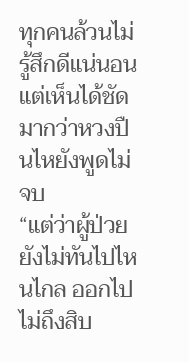ทุกคนล้วนไม่รู้สึกดีแน่นอน แต่เห็นได้ชัดมากว่าหวงปืนไหยังพูดไม่จบ
“แต่ว่าผู้ป่วยยังไม่ทันไปไหนไกล ออกไปไม่ถึงสิบ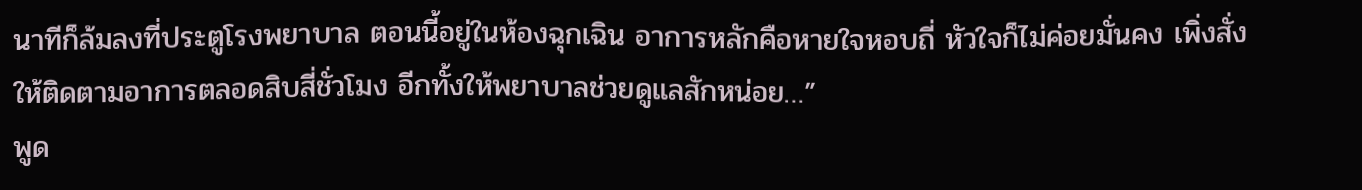นาทีก็ล้มลงที่ประตูโรงพยาบาล ตอนนี้อยู่ในห้องฉุกเฉิน อาการหลักคือหายใจหอบถี่ หัวใจก็ไม่ค่อยมั่นคง เพิ่งสั่งให้ติดตามอาการตลอดสิบสี่ชั่วโมง อีกทั้งให้พยาบาลช่วยดูแลสักหน่อย…”
พูด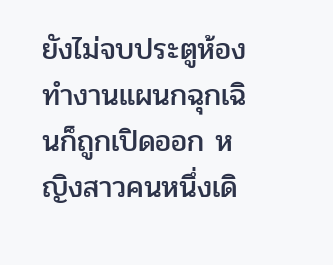ยังไม่จบประตูห้องทำงานแผนกฉุกเฉินก็ถูกเปิดออก หญิงสาวคนหนึ่งเดิ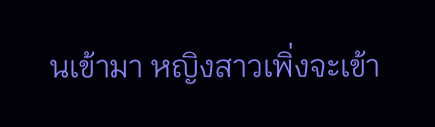นเข้ามา หญิงสาวเพิ่งจะเข้า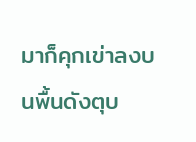มาก็คุกเข่าลงบนพื้นดังตุบ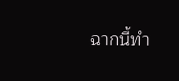ฉากนี้ทำ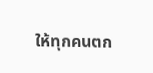ให้ทุกคนตก